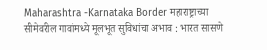Maharashtra -Karnataka Border महाराष्ट्राच्या सीमेवरील गावांमध्ये मूलभूत सुविधांचा अभाव : भारत सासणे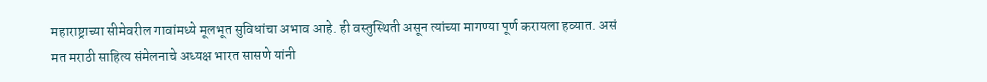महाराष्ट्राच्या सीमेवरील गावांमध्ये मूलभूत सुविधांचा अभाव आहे. ही वस्तुस्थिती असून त्यांच्या मागण्या पूर्ण करायला हव्यात. असं मत मराठी साहित्य संमेलनाचे अध्यक्ष भारत सासणे यांनी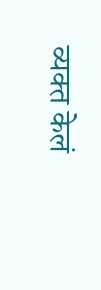व्यक्त केलं